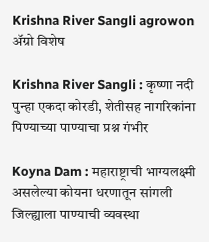Krishna River Sangli agrowon
ॲग्रो विशेष

Krishna River Sangli : कृष्णा नदी पुन्हा एकदा कोरडी, शेतीसह नागरिकांना पिण्याच्या पाण्याचा प्रश्न गंभीर

Koyna Dam : महाराष्ट्राची भाग्यलक्ष्मी असलेल्या कोयना धरणातून सांगली जिल्ह्याला पाण्याची व्यवस्था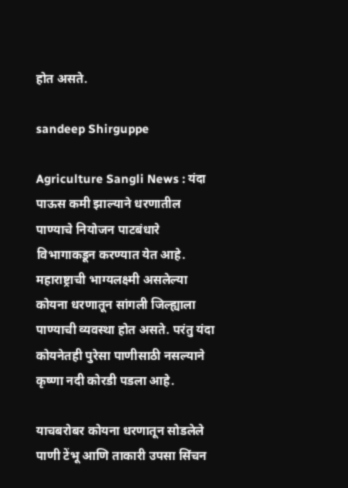होत असते.

sandeep Shirguppe

Agriculture Sangli News : यंदा पाऊस कमी झाल्याने धरणातील पाण्याचे नियोजन पाटबंधारे विभागाकडून करण्यात येत आहे. महाराष्ट्राची भाग्यलक्ष्मी असलेल्या कोयना धरणातून सांगली जिल्ह्याला पाण्याची व्यवस्था होत असते. परंतु यंदा कोयनेतही पुरेसा पाणीसाठी नसल्याने कृष्णा नदी कोरडी पडला आहे.

याचबरोबर कोयना धरणातून सोडलेले पाणी टेंभू आणि ताकारी उपसा सिंचन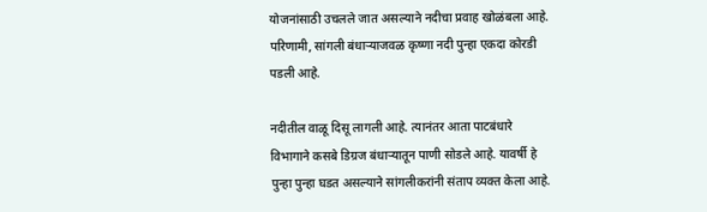योजनांसाठी उचलले जात असल्याने नदीचा प्रवाह खोळंबला आहे. परिणामी, सांगली बंधाऱ्याजवळ कृष्णा नदी पुन्हा एकदा कोरडी पडली आहे.

नदीतील वाळू दिसू लागली आहे. त्यानंतर आता पाटबंधारे विभागाने कसबे डिग्रज बंधाऱ्यातून पाणी सोडले आहे. यावर्षी हे पुन्हा पुन्हा घडत असल्याने सांगलीकरांनी संताप व्यक्त केला आहे.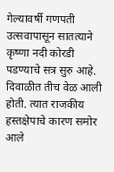गेल्यावर्षी गणपती उत्सवापासून सातत्याने कृष्णा नदी कोरडी पडण्याचे सत्र सुरु आहे. दिवाळीत तीच वेळ आली होती. त्यात राजकीय हस्तक्षेपाचे कारण समोर आले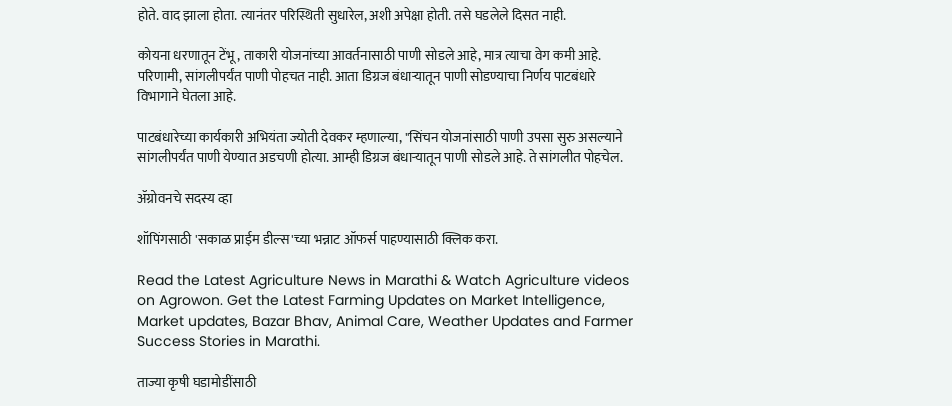होते. वाद झाला होता. त्यानंतर परिस्थिती सुधारेल, अशी अपेक्षा होती. तसे घडलेले दिसत नाही.

कोयना धरणातून टेंभू, ताकारी योजनांच्या आवर्तनासाठी पाणी सोडले आहे, मात्र त्याचा वेग कमी आहे. परिणामी, सांगलीपर्यंत पाणी पोहचत नाही. आता डिग्रज बंधाऱ्यातून पाणी सोडण्याचा निर्णय पाटबंधारे विभागाने घेतला आहे.

पाटबंधारेच्या कार्यकारी अभियंता ज्योती देवकर म्हणाल्या, "सिंचन योजनांसाठी पाणी उपसा सुरु असल्याने सांगलीपर्यंत पाणी येण्यात अडचणी होत्या. आम्ही डिग्रज बंधाऱ्यातून पाणी सोडले आहे. ते सांगलीत पोहचेल.

ॲग्रोवनचे सदस्य व्हा

शॉपिंगसाठी 'सकाळ प्राईम डील्स'च्या भन्नाट ऑफर्स पाहण्यासाठी क्लिक करा.

Read the Latest Agriculture News in Marathi & Watch Agriculture videos on Agrowon. Get the Latest Farming Updates on Market Intelligence, Market updates, Bazar Bhav, Animal Care, Weather Updates and Farmer Success Stories in Marathi.

ताज्या कृषी घडामोडींसाठी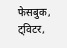फेसबुक, ट्विटर,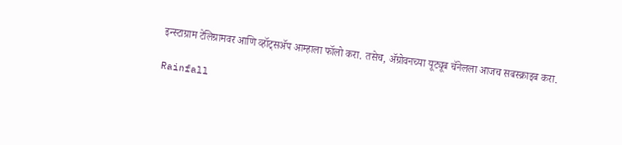इन्स्टाग्राम टेलिग्रामवर आणि व्हॉट्सॲप आम्हाला फॉलो करा. तसेच, ॲग्रोवनच्या यूट्यूब चॅनेलला आजच सबस्क्राइब करा.

Rainfall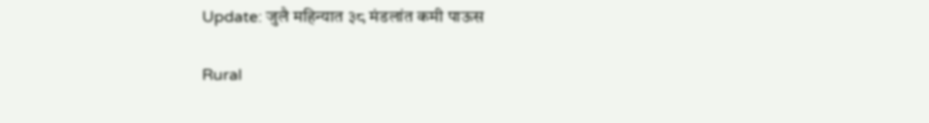Update: जुलै महिन्यात ३८ मंडलांत कमी पाऊस

Rural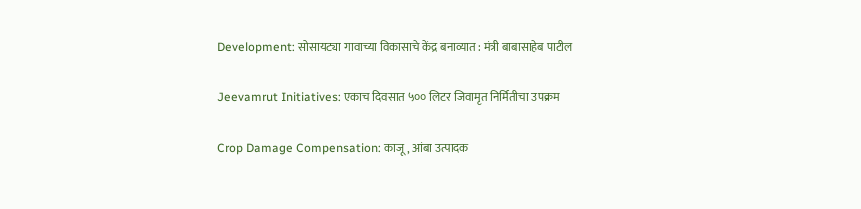Development: सोसायट्या गावाच्या विकासाचे केंद्र बनाव्यात : मंत्री बाबासाहेब पाटील

Jeevamrut Initiatives: एकाच दिवसात ५०० लिटर जिवामृत निर्मितीचा उपक्रम

Crop Damage Compensation: काजू, आंबा उत्पादक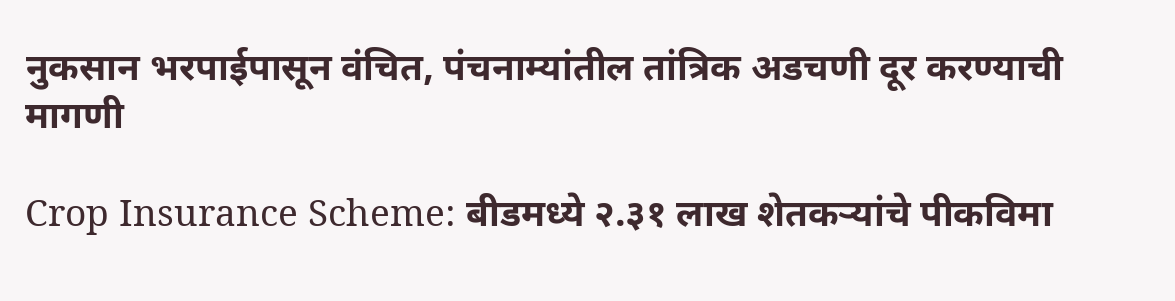नुकसान भरपाईपासून वंचित, पंचनाम्यांतील तांत्रिक अडचणी दूर करण्याची मागणी

Crop Insurance Scheme: बीडमध्ये २.३१ लाख शेतकऱ्यांचे पीकविमा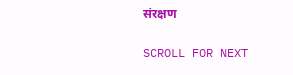संरक्षण

SCROLL FOR NEXT